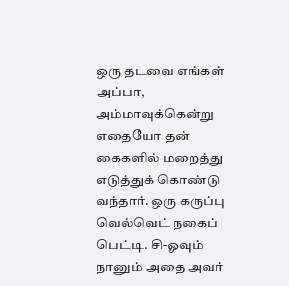ஒரு தடவை எங்கள் அப்பா, அம்மாவுக்கென்று எதையோ தன் கைகளில் மறைத்து எடுத்துக் கொண்டு வந்தார். ஒரு கருப்பு வெல்வெட் நகைப் பெட்டி. சி-ஓவும் நானும் அதை அவர்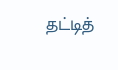தட்டித்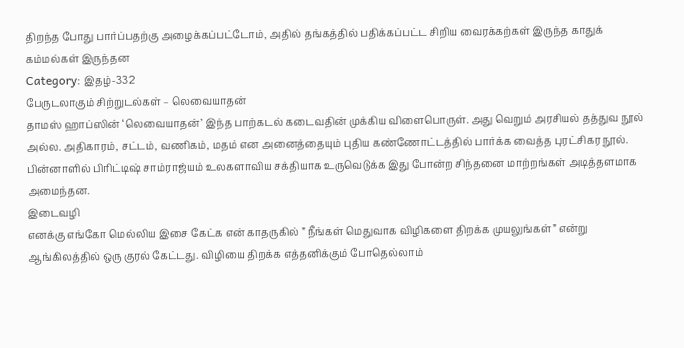திறந்த போது பார்ப்பதற்கு அழைக்கப்பட்டோம், அதில் தங்கத்தில் பதிக்கப்பட்ட சிறிய வைரக்கற்கள் இருந்த காதுக் கம்மல்கள் இருந்தன
Category: இதழ்-332
பேருடலாகும் சிற்றுடல்கள் – லெவையாதன்
தாமஸ் ஹாப்ஸின் ‘லெவையாதன்’ இந்த பாற்கடல் கடைவதின் முக்கிய விளைபொருள். அது வெறும் அரசியல் தத்துவ நூல் அல்ல. அதிகாரம், சட்டம், வணிகம், மதம் என அனைத்தையும் புதிய கண்ணோட்டத்தில் பார்க்க வைத்த புரட்சிகர நூல். பின்னாளில் பிரிட்டிஷ் சாம்ராஜ்யம் உலகளாவிய சக்தியாக உருவெடுக்க இது போன்ற சிந்தனை மாற்றங்கள் அடித்தளமாக அமைந்தன.
இடைவழி
எனக்கு எங்கோ மெல்லிய இசை கேட்க என் காதருகில் ” நீங்கள் மெதுவாக விழிகளை திறக்க முயலுங்கள்” என்று ஆங்கிலத்தில் ஒரு குரல் கேட்டது. விழியை திறக்க எத்தனிக்கும் போதெல்லாம்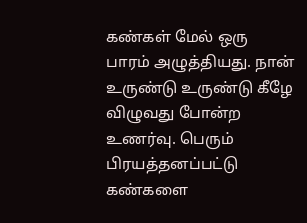கண்கள் மேல் ஒரு பாரம் அழுத்தியது. நான் உருண்டு உருண்டு கீழே விழுவது போன்ற உணர்வு. பெரும் பிரயத்தனப்பட்டு கண்களை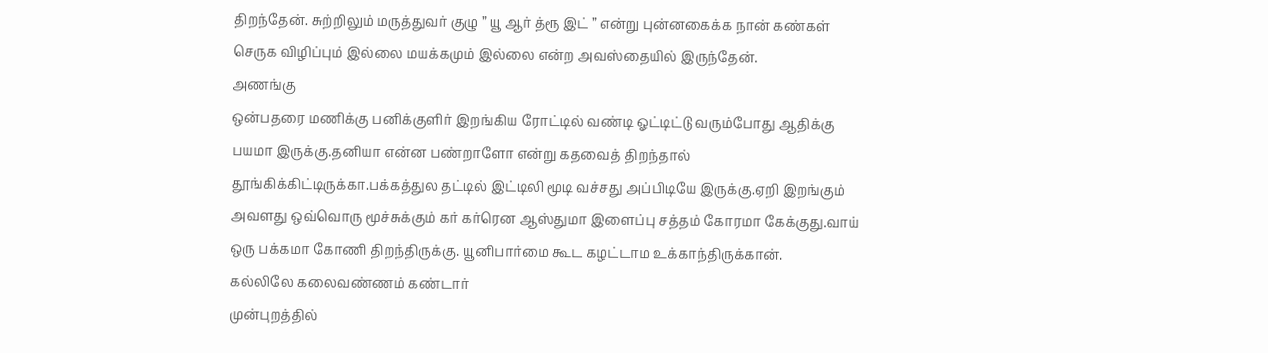திறந்தேன். சுற்றிலும் மருத்துவர் குழு ” யூ ஆர் த்ரூ இட் ” என்று புன்னகைக்க நான் கண்கள் செருக விழிப்பும் இல்லை மயக்கமும் இல்லை என்ற அவஸ்தையில் இருந்தேன்.
அணங்கு
ஒன்பதரை மணிக்கு பனிக்குளிர் இறங்கிய ரோட்டில் வண்டி ஓட்டிட்டு வரும்போது ஆதிக்கு பயமா இருக்கு.தனியா என்ன பண்றாளோ என்று கதவைத் திறந்தால் தூங்கிக்கிட்டிருக்கா.பக்கத்துல தட்டில் இட்டிலி மூடி வச்சது அப்பிடியே இருக்கு.ஏறி இறங்கும் அவளது ஒவ்வொரு மூச்சுக்கும் கர் கர்ரென ஆஸ்துமா இளைப்பு சத்தம் கோரமா கேக்குது.வாய் ஒரு பக்கமா கோணி திறந்திருக்கு. யூனிபார்மை கூட கழட்டாம உக்காந்திருக்கான்.
கல்லிலே கலைவண்ணம் கண்டார்
முன்புறத்தில்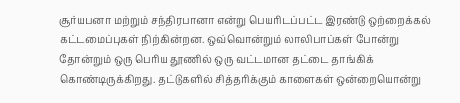சூர்யபனா மற்றும் சந்திரபானா என்று பெயரிடப்பட்ட இரண்டு ஒற்றைக்கல் கட்டமைப்புகள் நிற்கின்றன. ஒவ்வொன்றும் லாலிபாப்கள் போன்று தோன்றும் ஒரு பெரிய தூணில் ஒரு வட்டமான தட்டை தாங்கிக் கொண்டிருக்கிறது. தட்டுகளில் சித்தரிக்கும் காளைகள் ஒன்றையொன்று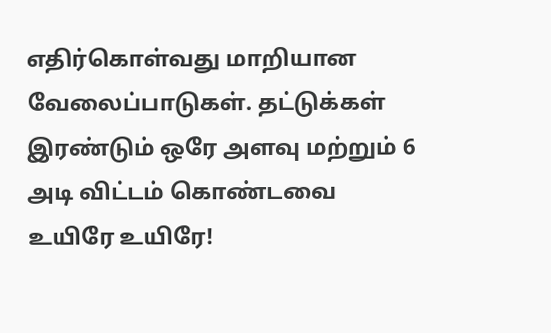எதிர்கொள்வது மாறியான வேலைப்பாடுகள். தட்டுக்கள் இரண்டும் ஒரே அளவு மற்றும் 6 அடி விட்டம் கொண்டவை
உயிரே உயிரே!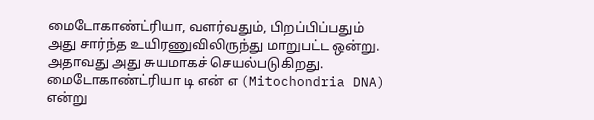மைடோகாண்ட்ரியா, வளர்வதும், பிறப்பிப்பதும் அது சார்ந்த உயிரணுவிலிருந்து மாறுபட்ட ஒன்று. அதாவது அது சுயமாகச் செயல்படுகிறது. மைடோகாண்ட்ரியா டி என் எ (Mitochondria DNA) என்று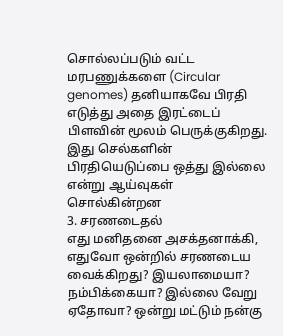சொல்லப்படும் வட்ட மரபணுக்களை (Circular genomes) தனியாகவே பிரதி எடுத்து அதை இரட்டைப் பிளவின் மூலம் பெருக்குகிறது. இது செல்களின் பிரதியெடுப்பை ஒத்து இல்லை என்று ஆய்வுகள் சொல்கின்றன
3. சரணடைதல்
எது மனிதனை அசக்தனாக்கி, எதுவோ ஒன்றில் சரணடைய வைக்கிறது? இயலாமையா? நம்பிக்கையா? இல்லை வேறு ஏதோவா? ஒன்று மட்டும் நன்கு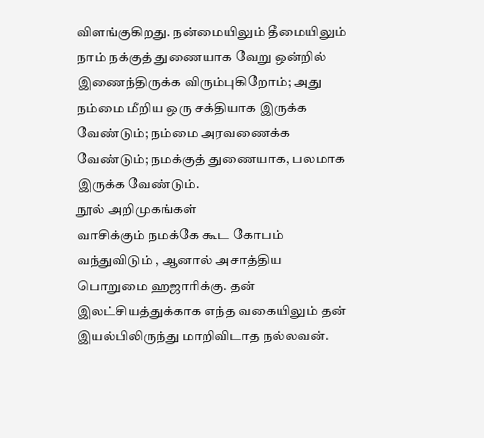விளங்குகிறது. நன்மையிலும் தீமையிலும் நாம் நக்குத் துணையாக வேறு ஒன்றில் இணைந்திருக்க விரும்புகிறோம்; அது நம்மை மீறிய ஒரு சக்தியாக இருக்க வேண்டும்; நம்மை அரவணைக்க வேண்டும்; நமக்குத் துணையாக, பலமாக இருக்க வேண்டும்.
நூல் அறிமுகங்கள்
வாசிக்கும் நமக்கே கூட கோபம் வந்துவிடும் , ஆனால் அசாத்திய பொறுமை ஹஜாரிக்கு. தன் இலட்சியத்துக்காக எந்த வகையிலும் தன் இயல்பிலிருந்து மாறிவிடாத நல்லவன்.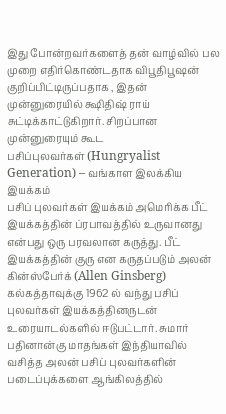இது போன்றவர்களைத் தன் வாழ்வில் பல முறை எதிர்கொண்டதாக விபூதிபூஷன் குறிப்பிட்டிருப்பதாக , இதன் முன்னுரையில் க்ஷிதிஷ் ராய் சுட்டிக்காட்டுகிறார். சிறப்பான முன்னுரையும் கூட
பசிப்புலவர்கள் (Hungryalist Generation) – வங்காள இலக்கிய இயக்கம்
பசிப் புலவர்கள் இயக்கம் அமெரிக்க பீட் இயக்கத்தின் ப்ரபாவத்தில் உருவானது என்பது ஒரு பரவலான கருத்து. பீட் இயக்கத்தின் குரு என கருதப்படும் அலன் கின்ஸ்பேர்க் (Allen Ginsberg) கல்கத்தாவுக்கு 1962 ல் வந்து பசிப் புலவர்கள் இயக்கத்தினருடன் உரையாடல்களில் ஈடுபட்டார். சுமார் பதினான்கு மாதங்கள் இந்தியாவில் வசித்த அலன் பசிப் புலவர்களின் படைப்புக்களை ஆங்கிலத்தில்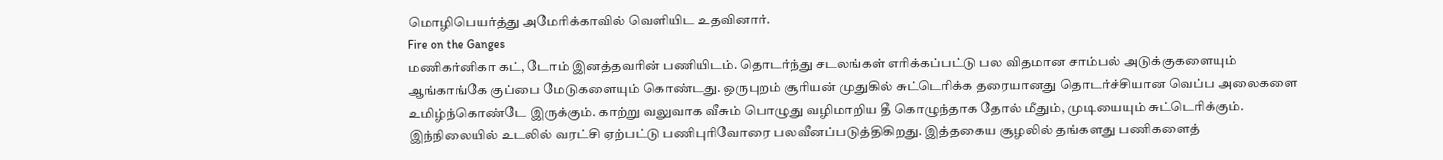மொழிபெயர்த்து அமேரிக்காவில் வெளியிட உதவினார்.
Fire on the Ganges
மணிகர்னிகா கட், டோம் இனத்தவரின் பணியிடம். தொடர்ந்து சடலங்கள் எரிக்கப்பட்டு பல விதமான சாம்பல் அடுக்குகளையும் ஆங்காங்கே குப்பை மேடுகளையும் கொண்டது. ஒருபுறம் சூரியன் முதுகில் சுட்டெரிக்க தரையானது தொடர்ச்சியான வெப்ப அலைகளை உமிழ்ந்கொண்டே இருக்கும். காற்று வலுவாக வீசும் பொழுது வழிமாறிய தீ கொழுந்தாக தோல் மீதும், முடியையும் சுட்டெரிக்கும். இந்நிலையில் உடலில் வரட்சி ஏற்பட்டு பணிபுரிவோரை பலவீனப்படுத்திகிறது. இத்தகைய சூழலில் தங்களது பணிகளைத்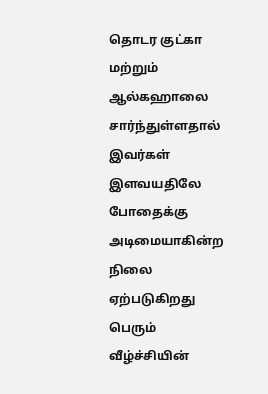தொடர குட்கா மற்றும் ஆல்கஹாலை சார்ந்துள்ளதால் இவர்கள் இளவயதிலே போதைக்கு அடிமையாகின்ற நிலை ஏற்படுகிறது
பெரும் வீழ்ச்சியின்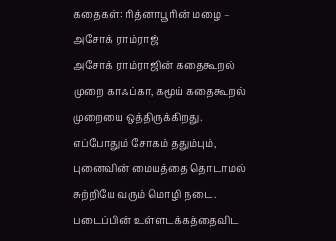கதைகள்: ரித்னாபூரின் மழை – அசோக் ராம்ராஜ்
அசோக் ராம்ராஜின் கதைகூறல் முறை காஃப்கா, கமூய் கதைகூறல் முறையை ஒத்திருக்கிறது. எப்போதும் சோகம் ததும்பும், புனைவின் மையத்தை தொடாமல் சுற்றியே வரும் மொழி நடை. படைப்பின் உள்ளடக்கத்தைவிட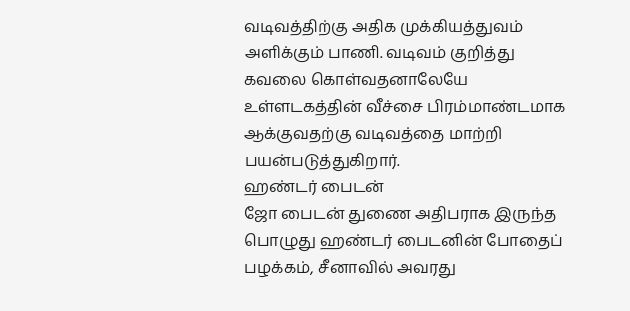வடிவத்திற்கு அதிக முக்கியத்துவம் அளிக்கும் பாணி. வடிவம் குறித்து கவலை கொள்வதனாலேயே உள்ளடகத்தின் வீச்சை பிரம்மாண்டமாக ஆக்குவதற்கு வடிவத்தை மாற்றி பயன்படுத்துகிறார்.
ஹண்டர் பைடன்
ஜோ பைடன் துணை அதிபராக இருந்த பொழுது ஹண்டர் பைடனின் போதைப் பழக்கம், சீனாவில் அவரது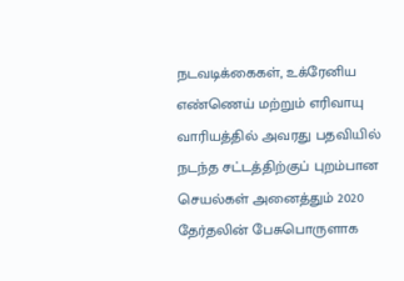நடவடிக்கைகள், உக்ரேனிய எண்ணெய் மற்றும் எரிவாயு வாரியத்தில் அவரது பதவியில் நடந்த சட்டத்திற்குப் புறம்பான செயல்கள் அனைத்தும் 2020 தேர்தலின் பேசுபொருளாக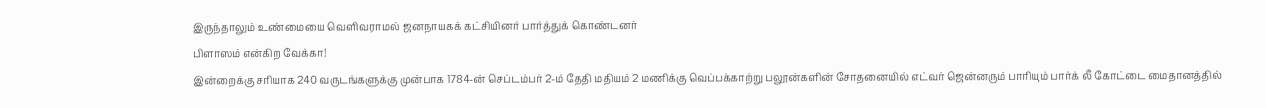இருந்தாலும் உண்மையை வெளிவராமல் ஜனநாயகக் கட்சியினர் பார்த்துக் கொண்டனர்
பிளாஸம் என்கிற வேக்கா!
இன்றைக்கு சரியாக 240 வருடங்களுக்கு முன்பாக 1784-ன் செப்டம்பர் 2-ம் தேதி மதியம் 2 மணிக்கு வெப்பக்காற்று பலூன்களின் சோதனையில் எட்வர் ஜென்னரும் பாரியும் பார்க் லீ கோட்டை மைதானத்தில்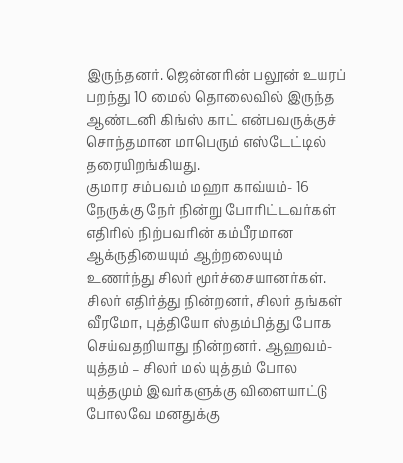இருந்தனர். ஜென்னரின் பலூன் உயரப் பறந்து 10 மைல் தொலைவில் இருந்த ஆண்டனி கிங்ஸ் காட் என்பவருக்குச் சொந்தமான மாபெரும் எஸ்டேட்டில் தரையிறங்கியது.
குமார சம்பவம் மஹா காவ்யம்- 16
நேருக்கு நேர் நின்று போரிட்டவர்கள் எதிரில் நிற்பவரின் கம்பீரமான ஆக்ருதியையும் ஆற்றலையும் உணர்ந்து சிலர் மூர்ச்சையானர்கள். சிலர் எதிர்த்து நின்றனர், சிலர் தங்கள் வீரமோ, புத்தியோ ஸ்தம்பித்து போக செய்வதறியாது நின்றனர். ஆஹவம்- யுத்தம் – சிலர் மல் யுத்தம் போல யுத்தமும் இவர்களுக்கு விளையாட்டு போலவே மனதுக்கு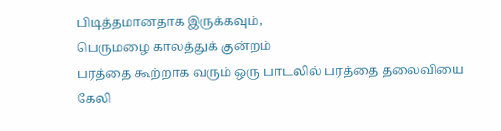பிடித்தமானதாக இருக்கவும்,
பெருமழை காலத்துக் குன்றம்
பரத்தை கூற்றாக வரும் ஒரு பாடலில் பரத்தை தலைவியை கேலி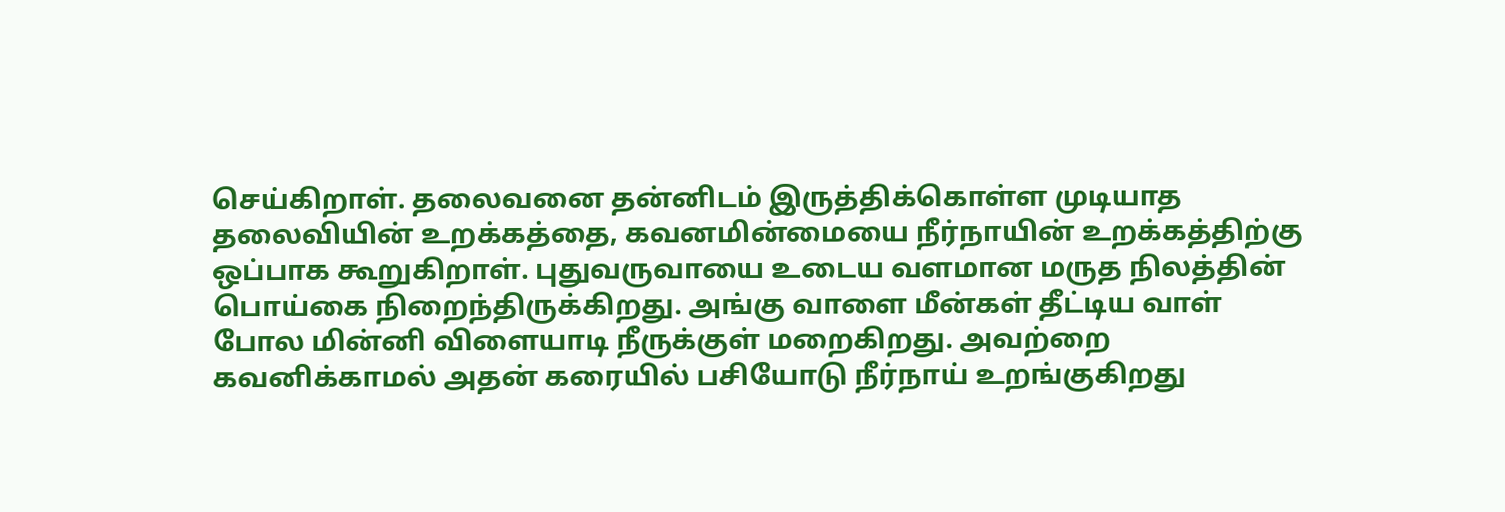செய்கிறாள். தலைவனை தன்னிடம் இருத்திக்கொள்ள முடியாத தலைவியின் உறக்கத்தை, கவனமின்மையை நீர்நாயின் உறக்கத்திற்கு ஒப்பாக கூறுகிறாள். புதுவருவாயை உடைய வளமான மருத நிலத்தின் பொய்கை நிறைந்திருக்கிறது. அங்கு வாளை மீன்கள் தீட்டிய வாள் போல மின்னி விளையாடி நீருக்குள் மறைகிறது. அவற்றை கவனிக்காமல் அதன் கரையில் பசியோடு நீர்நாய் உறங்குகிறது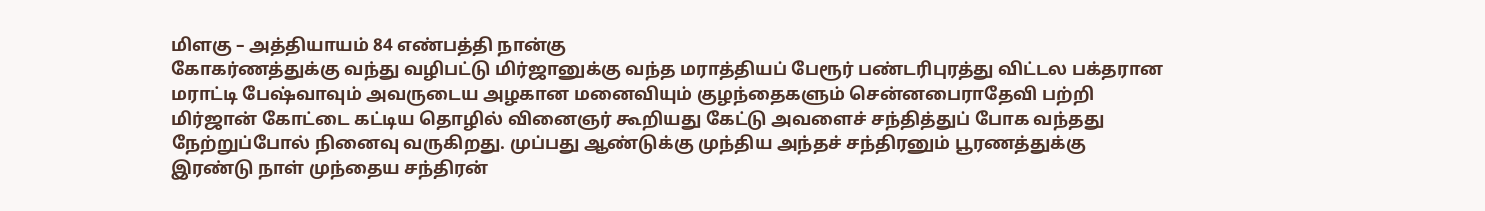மிளகு – அத்தியாயம் 84 எண்பத்தி நான்கு
கோகர்ணத்துக்கு வந்து வழிபட்டு மிர்ஜானுக்கு வந்த மராத்தியப் பேரூர் பண்டரிபுரத்து விட்டல பக்தரான மராட்டி பேஷ்வாவும் அவருடைய அழகான மனைவியும் குழந்தைகளும் சென்னபைராதேவி பற்றி மிர்ஜான் கோட்டை கட்டிய தொழில் வினைஞர் கூறியது கேட்டு அவளைச் சந்தித்துப் போக வந்தது நேற்றுப்போல் நினைவு வருகிறது. முப்பது ஆண்டுக்கு முந்திய அந்தச் சந்திரனும் பூரணத்துக்கு இரண்டு நாள் முந்தைய சந்திரன்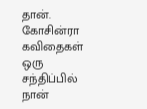தான்.
கோசின்ரா கவிதைகள்
ஒரு சந்திப்பில்
நான்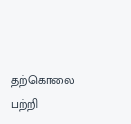தற்கொலை பற்றி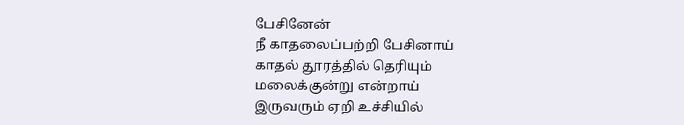பேசினேன்
நீ காதலைப்பற்றி பேசினாய்
காதல் தூரத்தில் தெரியும்
மலைக்குன்று என்றாய்
இருவரும் ஏறி உச்சியில்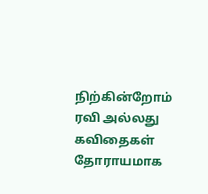நிற்கின்றோம்
ரவி அல்லது கவிதைகள்
தோராயமாக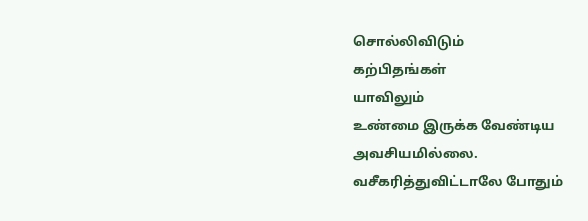சொல்லிவிடும்
கற்பிதங்கள்
யாவிலும்
உண்மை இருக்க வேண்டிய
அவசியமில்லை.
வசீகரித்துவிட்டாலே போதும்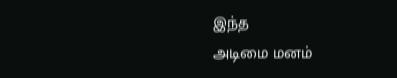இந்த
அடிமை மனம்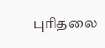புரிதலை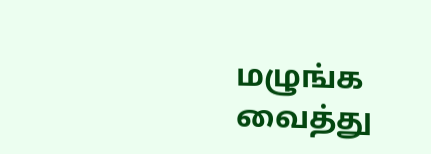மழுங்க வைத்து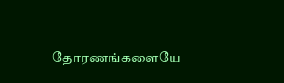தோரணங்களையே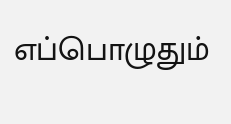எப்பொழுதும்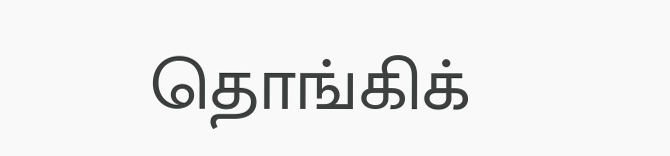தொங்கிக்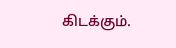கிடக்கும்.